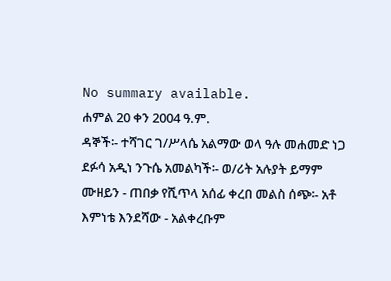No summary available.
ሐምል 20 ቀን 2004 ዓ.ም.
ዳኞች፡- ተሻገር ገ/ሥላሴ አልማው ወላ ዓሉ መሐመድ ነጋ ደፉሳ አዲነ ንጉሴ አመልካች፡- ወ/ሪት አሉያት ይማም ሙዘይን - ጠበቃ የሺጥላ አሰፊ ቀረበ መልስ ሰጭ፡- አቶ እምነቴ እንደሻው - አልቀረቡም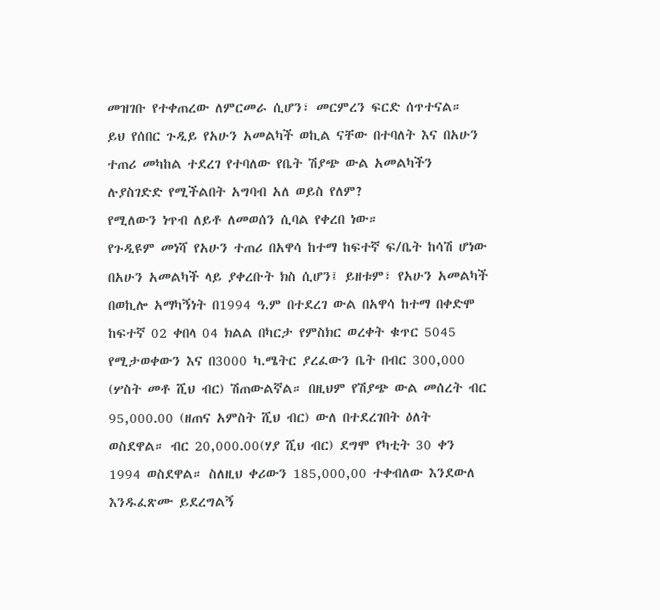መዝገቡ የተቀጠረው ለምርመራ ሲሆን፣ መርምረን ፍርድ ሰጥተናል።
ይህ የሰበር ጉዲይ የአሁን አመልካች ወኪል ናቸው በተባለት እና በአሁን ተጠሪ መካከል ተደረገ የተባለው የቤት ሽያጭ ውል አመልካችን ሉያስገድድ የሚችልበት አግባብ አለ ወይስ የለም?
የሚለውን ነጥብ ለይቶ ለመወሰን ሲባል የቀረበ ነው።
የጉዲዩም መነሻ የአሁን ተጠሪ በአዋሳ ከተማ ከፍተኛ ፍ/ቤት ከሳሽ ሆነው በአሁን አመልካች ላይ ያቀረቡት ክስ ሲሆን፤ ይዘቱም፣ የአሁን አመልካች በወኪሎ አማካኝነት በ1994 ዓ.ም በተደረገ ውል በአዋሳ ከተማ በቀድሞ ከፍተኛ 02 ቀበላ 04 ክልል በካርታ የምስክር ወረቀት ቁጥር 5045 የሚታወቀውን እና በ3000 ካ.ሜትር ያረፈውን ቤት በብር 300,000 (ሦስት መቶ ሺህ ብር) ሽጠውልኛል። በዚህም የሽያጭ ውል መሰረት ብር 95,000.00 (ዘጠና አምስት ሺህ ብር) ውለ በተደረገበት ዕለት ወስደዋል። ብር 20,000.00(ሃያ ሺህ ብር) ደግሞ የካቲት 30 ቀን 1994 ወስደዋል። ስለዚህ ቀሪውን 185,000,00 ተቀብለው እንደውለ እንዱፈጽሙ ይደረግልኝ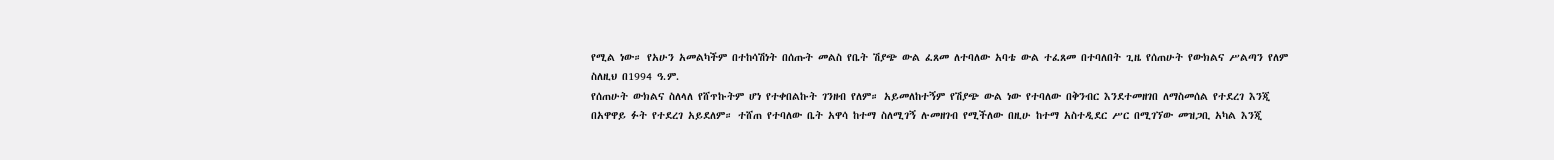የሚል ነው። የአሁን አመልካችም በተከሳሽነት በሰጡት መልስ የቤት ሽያጭ ውል ፈጸመ ለተባለው አባቴ ውል ተፈጸመ በተባለበት ጊዜ የሰጠሁት የውክልና ሥልጣን የለም ስለዚህ በ1994 ዓ.ም.
የሰጠሁት ውክልና ስለላለ የሸጥኩትም ሆነ የተቀበልኩት ገንዘብ የለም። አይመለከተኝም የሽያጭ ውል ነው የተባለው በቅንብር እንደተመዘገበ ለማስመሰል የተደረገ እንጂ በአዋዋይ ፉት የተደረገ አይደለም። ተሸጠ የተባለው ቤት አዋሳ ከተማ ስለሚገኝ ሉመዘገብ የሚችለው በዚሁ ከተማ አስተዲደር ሥር በሚገኘው መዝጋቢ አካል እንጂ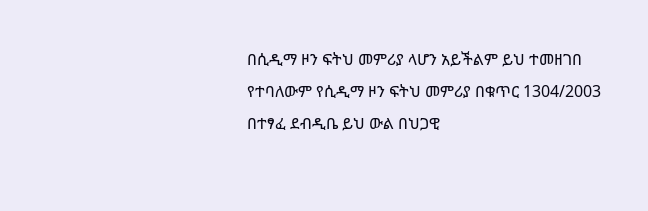በሲዲማ ዞን ፍትህ መምሪያ ላሆን አይችልም ይህ ተመዘገበ የተባለውም የሲዲማ ዞን ፍትህ መምሪያ በቁጥር 1304/2003 በተፃፈ ደብዲቤ ይህ ውል በህጋዊ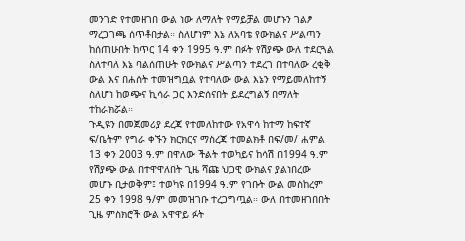መንገድ የተመዘገበ ውል ነው ለማለት የማይቻል መሆኑን ገልፆ ማረጋገጫ ሰጥቶበታል። ስለሆነም እኔ ለአባቴ የውክልና ሥልጣን ከሰጠሁበት ከጥር 14 ቀን 1995 ዓ.ም በፉት የሽያጭ ውለ ተደርጓል ስለተባለ እኔ ባልሰጠሁት የውክልና ሥልጣን ተደረገ በተባለው ረቂቅ ውል እና በሐሰት ተመዝግቧል የተባለው ውል እኔን የማይመለከተኝ ስለሆነ ከወጭና ኪሳራ ጋር እንድሰናበት ይደረግልኝ በማለት ተከራክሯል።
ጉዲዩን በመጀመሪያ ደረጃ የተመለከተው የአዋሳ ከተማ ከፍተኛ ፍ/ቤትም የግራ ቀኙን ክርክርና ማስረጃ ተመልክቶ በፍ/መ/ ሐምል 13 ቀን 2003 ዓ.ም በዋለው ችልት ተወካይና ከሳሽ በ1994 ዓ.ም የሽያጭ ውል በተዋዋለበት ጊዜ ሻጩ ህጋዊ ውክልና ያልነበረው መሆኑ ቢታወቅም፤ ተወካዩ በ1994 ዓ.ም የገቡት ውል መስከረም 25 ቀን 1998 ዓ/ም መመዝገቡ ተረጋግጧል። ውለ በተመዘገበበት ጊዜ ምስክሮች ውል አዋዋይ ፉት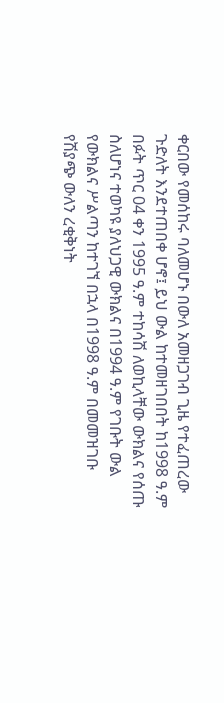ቀርበው የመሰከሩ ባለመሆኑ በውለ አመዘጋገብ ጊዜ የተፈጠረው ጉድለት እንደተጠበቀ ሆኖ፤ ይህ ውል ከተመዘገበበት ከ1998 ዓ.ም በፉት ጥር 04 ቀን 1995 ዓ.ም ተከሳሽ ለወኪላቸው ውክልና የሰጡ ስለሆነና ተወካዩ ያለህጋዊ ውክልና በ1994 ዓ.ም የገቡት ውል የውክልና ሥልጣን ከተገኘ በኋላ በ1998 ዓ.ም በመመዝገቡ የሽያጭ ውለን ረቂቅነት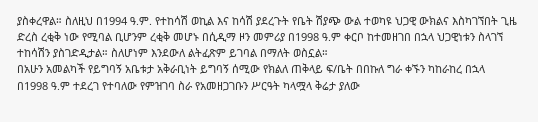ያስቀረዋል። ስለዚህ በ1994 ዓ.ም. የተከሳሽ ወኪል እና ከሳሽ ያደረጉት የቤት ሽያጭ ውል ተወካዩ ህጋዊ ውክልና እስካገኘበት ጊዜ ድረስ ረቂቅ ነው የሚባል ቢሆንም ረቂቅ መሆኑ በሲዲማ ዞን መምሪያ በ1998 ዓ.ም ቀርቦ ከተመዘገበ በኋላ ህጋዊነቱን ስላገኘ ተከሳሽን ያስገድዲታል። ስለሆነም እንደውለ ልትፈጽም ይገባል በማለት ወስኗል።
በአሁን አመልካች የይግባኝ አቤቱታ አቅራቢነት ይግባኝ ሰሚው የክልለ ጠቅላይ ፍ/ቤት በበኩለ ግራ ቀኙን ካከራከረ በኋላ በ1998 ዓ.ም ተደረገ የተባለው የምዝገባ ስራ የአመዘጋገቡን ሥርዓት ካላሟላ ቅሬታ ያለው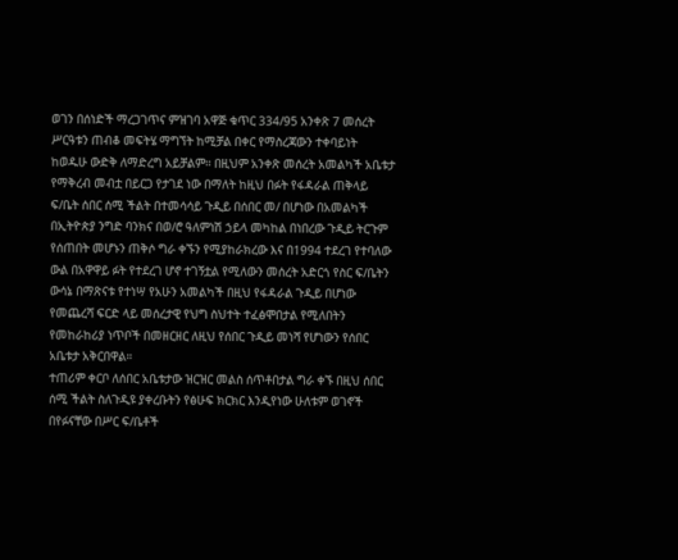ወገን በሰነድች ማረጋገጥና ምዝገባ አዋጅ ቁጥር 334/95 አንቀጽ 7 መሰረት ሥርዓቱን ጠብቆ መፍትሄ ማግኘት ከሚቻል በቀር የማስረጃውን ተቀባይነት ከወዱሁ ውድቅ ለማድረግ አይቻልም። በዚህም አንቀጽ መሰረት አመልካች አቤቱታ የማቅረብ መብቷ በይርጋ የታገደ ነው በማለት ከዚህ በፉት የፋዳራል ጠቅላይ ፍ/ቤት ሰበር ሰሚ ችልት በተመሳሳይ ጉዲይ በሰበር መ/ በሆነው በአመልካች በኢትዮጵያ ንግድ ባንክና በወ/ሮ ዓለምነሽ ኃይላ መካከል በነበረው ጉዲይ ትርጉም የሰጠበት መሆኑን ጠቅሶ ግራ ቀኙን የሚያከራክረው እና በ1994 ተደረገ የተባለው ውል በአዋዋይ ፉት የተደረገ ሆኖ ተገኝቷል የሚለውን መሰረት አድርጎ የስር ፍ/ቤትን ውሳኔ በማጽናቱ የተነሣ የአሁን አመልካች በዚህ የፋዳራል ጉዲይ በሆነው የመጨረሻ ፍርድ ላይ መሰረታዊ የህግ ስህተት ተፈፅሞበታል የሚለበትን የመከራከሪያ ነጥቦች በመዘርዘር ለዚህ የሰበር ጉዲይ መነሻ የሆነውን የሰበር አቤቱታ አቅርበዋል።
ተጠሪም ቀርቦ ለሰበር አቤቱታው ዝርዝር መልስ ሰጥቶበታል ግራ ቀኙ በዚህ ሰበር ሰሚ ችልት ስለጉዲዩ ያቀረቡትን የፅሁፍ ክርክር እንዲየነው ሁለቱም ወገኖች በየፉናቸው በሥር ፍ/ቤቶች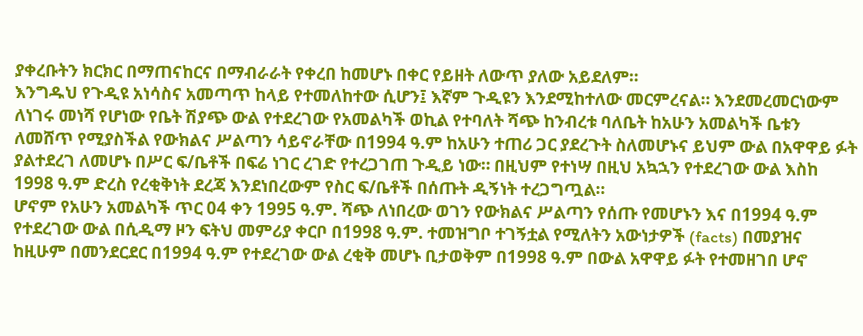ያቀረቡትን ክርክር በማጠናከርና በማብራራት የቀረበ ከመሆኑ በቀር የይዘት ለውጥ ያለው አይደለም።
እንግዱህ የጉዲዩ አነሳስና አመጣጥ ከላይ የተመለከተው ሲሆን፤ እኛም ጉዲዩን እንደሚከተለው መርምረናል። እንደመረመርነውም ለነገሩ መነሻ የሆነው የቤት ሽያጭ ውል የተደረገው የአመልካች ወኪል የተባለት ሻጭ ከንብረቱ ባለቤት ከአሁን አመልካች ቤቱን ለመሸጥ የሚያስችል የውክልና ሥልጣን ሳይኖራቸው በ1994 ዓ.ም ከአሁን ተጠሪ ጋር ያደረጉት ስለመሆኑና ይህም ውል በአዋዋይ ፉት ያልተደረገ ለመሆኑ በሥር ፍ/ቤቶች በፍሬ ነገር ረገድ የተረጋገጠ ጉዲይ ነው። በዚህም የተነሣ በዚህ አኳኋን የተደረገው ውል እስከ 1998 ዓ.ም ድረስ የረቂቅነት ደረጃ እንደነበረውም የስር ፍ/ቤቶች በሰጡት ዲኝነት ተረጋግጧል።
ሆኖም የአሁን አመልካች ጥር 04 ቀን 1995 ዓ.ም. ሻጭ ለነበረው ወገን የውክልና ሥልጣን የሰጡ የመሆኑን እና በ1994 ዓ.ም የተደረገው ውል በሲዲማ ዞን ፍትህ መምሪያ ቀርቦ በ1998 ዓ.ም. ተመዝግቦ ተገኝቷል የሚለትን አውነታዎች (facts) በመያዝና ከዚሁም በመንደርደር በ1994 ዓ.ም የተደረገው ውል ረቂቅ መሆኑ ቢታወቅም በ1998 ዓ.ም በውል አዋዋይ ፉት የተመዘገበ ሆኖ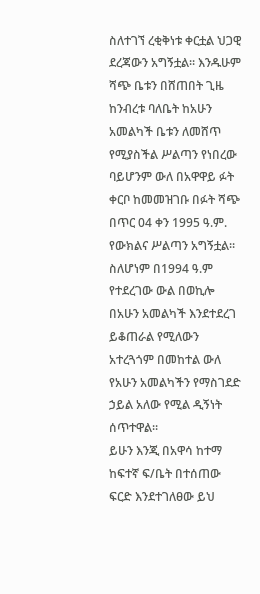ስለተገኘ ረቂቅነቱ ቀርቷል ህጋዊ ደረጃውን አግኝቷል። እንዱሁም ሻጭ ቤቱን በሸጠበት ጊዜ ከንብረቱ ባለቤት ከአሁን አመልካች ቤቱን ለመሸጥ የሚያስችል ሥልጣን የነበረው ባይሆንም ውለ በአዋዋይ ፉት ቀርቦ ከመመዝገቡ በፉት ሻጭ በጥር 04 ቀን 1995 ዓ.ም.
የውክልና ሥልጣን አግኝቷል። ስለሆነም በ1994 ዓ.ም የተደረገው ውል በወኪሎ በአሁን አመልካች እንደተደረገ ይቆጠራል የሚለውን አተረጓጎም በመከተል ውለ የአሁን አመልካችን የማስገደድ ኃይል አለው የሚል ዲኝነት ሰጥተዋል።
ይሁን እንጂ በአዋሳ ከተማ ከፍተኛ ፍ/ቤት በተሰጠው ፍርድ እንደተገለፀው ይህ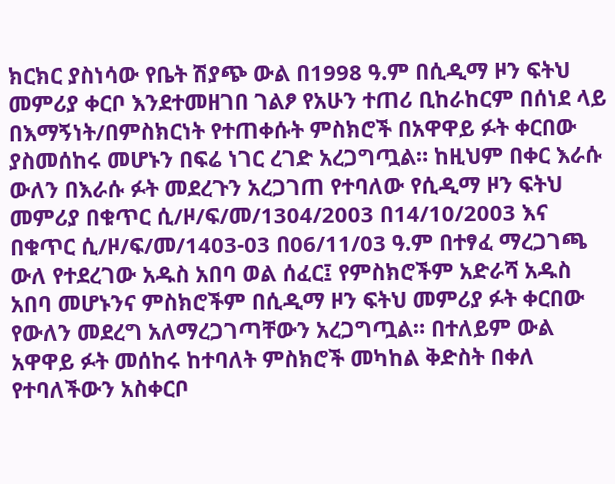ክርክር ያስነሳው የቤት ሽያጭ ውል በ1998 ዓ.ም በሲዲማ ዞን ፍትህ መምሪያ ቀርቦ እንደተመዘገበ ገልፆ የአሁን ተጠሪ ቢከራከርም በሰነደ ላይ በእማኝነት/በምስክርነት የተጠቀሱት ምስክሮች በአዋዋይ ፉት ቀርበው ያስመሰከሩ መሆኑን በፍሬ ነገር ረገድ አረጋግጧል። ከዚህም በቀር እራሱ ውለን በእራሱ ፉት መደረጉን አረጋገጠ የተባለው የሲዲማ ዞን ፍትህ መምሪያ በቁጥር ሲ/ዞ/ፍ/መ/1304/2003 በ14/10/2003 እና በቁጥር ሲ/ዞ/ፍ/መ/1403-03 በ06/11/03 ዓ.ም በተፃፈ ማረጋገጫ ውለ የተደረገው አዱስ አበባ ወል ሰፈር፤ የምስክሮችም አድራሻ አዱስ አበባ መሆኑንና ምስክሮችም በሲዲማ ዞን ፍትህ መምሪያ ፉት ቀርበው የውለን መደረግ አለማረጋገጣቸውን አረጋግጧል። በተለይም ውል አዋዋይ ፉት መሰከሩ ከተባለት ምስክሮች መካከል ቅድስት በቀለ የተባለችውን አስቀርቦ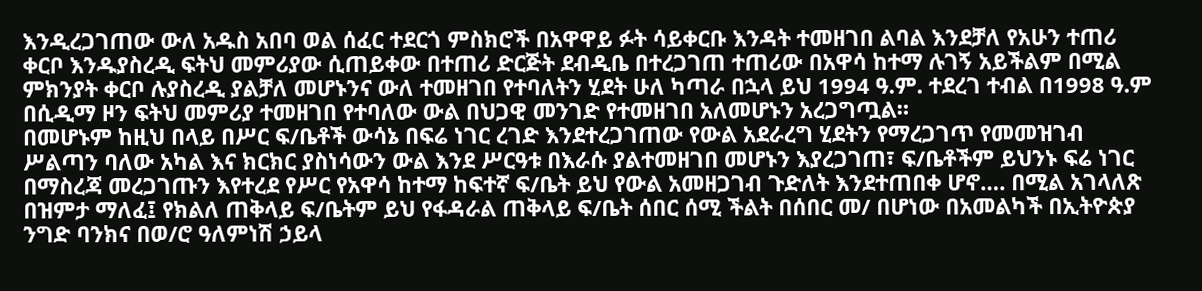እንዲረጋገጠው ውለ አዱስ አበባ ወል ሰፈር ተደርጎ ምስክሮች በአዋዋይ ፉት ሳይቀርቡ እንዳት ተመዘገበ ልባል እንደቻለ የአሁን ተጠሪ ቀርቦ እንዱያስረዲ ፍትህ መምሪያው ሲጠይቀው በተጠሪ ድርጅት ደብዲቤ በተረጋገጠ ተጠሪው በአዋሳ ከተማ ሉገኝ አይችልም በሚል ምክንያት ቀርቦ ሉያስረዲ ያልቻለ መሆኑንና ውለ ተመዘገበ የተባለትን ሂደት ሁለ ካጣራ በኋላ ይህ 1994 ዓ.ም. ተደረገ ተብል በ1998 ዓ.ም በሲዲማ ዞን ፍትህ መምሪያ ተመዘገበ የተባለው ውል በህጋዊ መንገድ የተመዘገበ አለመሆኑን አረጋግጧል።
በመሆኑም ከዚህ በላይ በሥር ፍ/ቤቶች ውሳኔ በፍሬ ነገር ረገድ እንደተረጋገጠው የውል አደራረግ ሂደትን የማረጋገጥ የመመዝገብ ሥልጣን ባለው አካል እና ክርክር ያስነሳውን ውል እንደ ሥርዓቱ በእራሱ ያልተመዘገበ መሆኑን እያረጋገጠ፣ ፍ/ቤቶችም ይህንኑ ፍሬ ነገር በማስረጃ መረጋገጡን እየተረደ የሥር የአዋሳ ከተማ ከፍተኛ ፍ/ቤት ይህ የውል አመዘጋገብ ጉድለት እንደተጠበቀ ሆኖ…. በሚል አገላለጽ በዝምታ ማለፈ፤ የክልለ ጠቅላይ ፍ/ቤትም ይህ የፋዳራል ጠቅላይ ፍ/ቤት ሰበር ሰሚ ችልት በሰበር መ/ በሆነው በአመልካች በኢትዮጵያ ንግድ ባንክና በወ/ሮ ዓለምነሽ ኃይላ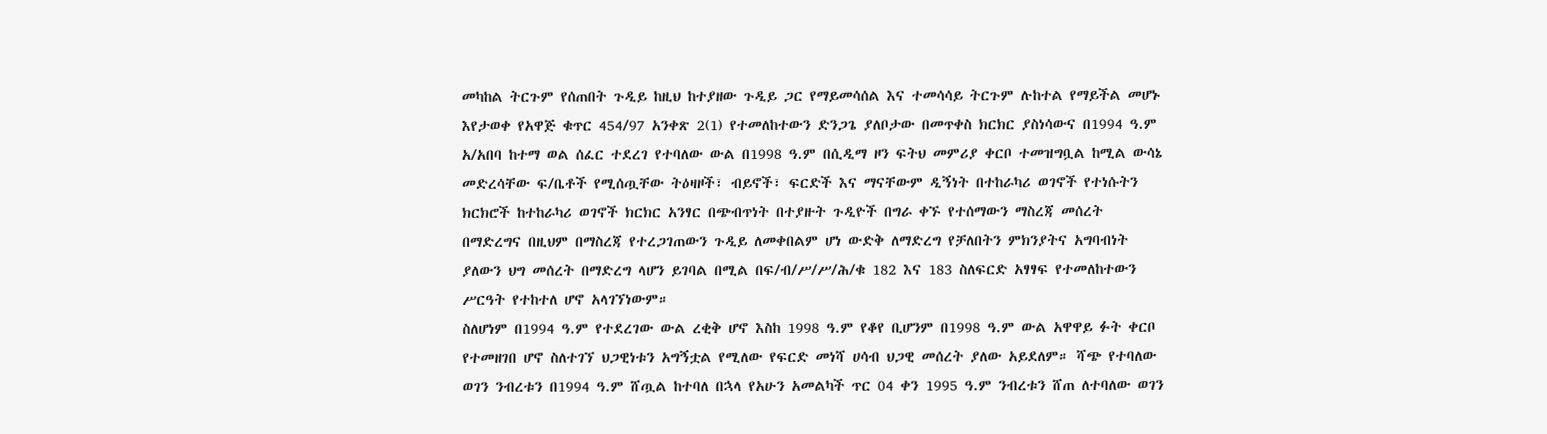መካከል ትርጉም የሰጠበት ጉዲይ ከዚህ ከተያዘው ጉዲይ ጋር የማይመሳሰል እና ተመሳሳይ ትርጉም ሉከተል የማይችል መሆኑ እየታወቀ የአዋጅ ቁጥር 454/97 አንቀጽ 2(1) የተመለከተውን ድንጋጌ ያለቦታው በመጥቀስ ክርክር ያስነሳውና በ1994 ዓ.ም አ/አበባ ከተማ ወል ሰፈር ተደረገ የተባለው ውል በ1998 ዓ.ም በሲዲማ ዞን ፍትህ መምሪያ ቀርቦ ተመዝግቧል ከሚል ውሳኔ መድረሳቸው ፍ/ቤቶች የሚሰጧቸው ትዕዛዞች፣ ብይኖች፣ ፍርድች እና ማናቸውም ዲኝነት በተከራካሪ ወገኖች የተነሱትን ክርክሮች ከተከራካሪ ወገኖች ክርክር አንፃር በጭብጥነት በተያዙት ጉዲዮች በግራ ቀኙ የተሰማውን ማስረጃ መሰረት በማድረግና በዚህም በማስረጃ የተረጋገጠውን ጉዲይ ለመቀበልም ሆነ ውድቅ ለማድረግ የቻለበትን ምክንያትና አግባብነት ያለውን ህግ መሰረት በማድረግ ላሆን ይገባል በሚል በፍ/ብ/ሥ/ሥ/ሕ/ቁ 182 እና 183 ስለፍርድ አፃፃፍ የተመለከተውን ሥርዓት የተከተለ ሆኖ አላገኘነውም።
ስለሆነም በ1994 ዓ.ም የተደረገው ውል ረቂቅ ሆኖ እስከ 1998 ዓ.ም የቆየ ቢሆንም በ1998 ዓ.ም ውል አዋዋይ ፉት ቀርቦ የተመዘገበ ሆኖ ስለተገኘ ህጋዊነቱን አግኝቷል የሚለው የፍርድ መነሻ ሀሳብ ህጋዊ መሰረት ያለው አይደለም። ሻጭ የተባለው ወገን ንብረቱን በ1994 ዓ.ም ሸጧል ከተባለ በኋላ የአሁን አመልካች ጥር 04 ቀን 1995 ዓ.ም ንብረቱን ሸጠ ለተባለው ወገን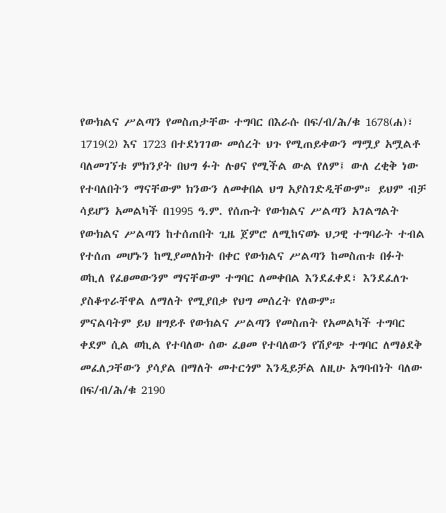የውክልና ሥልጣን የመስጠታቸው ተግባር በእራሱ በፍ/ብ/ሕ/ቁ 1678(ሐ)፣ 1719(2) እና 1723 በተደነገገው መሰረት ህጉ የሚጠይቀውን ማሟያ አሟልቶ ባለመገኘቱ ምክንያት በህግ ፉት ሉፀና የሚችል ውል የለም፤ ውለ ረቂቅ ነው የተባለበትን ማናቸውም ክንውን ለመቀበል ህግ አያስገድዲቸውም። ይህም ብቻ ሳይሆን አመልካች በ1995 ዓ.ም. የሰጡት የውክልና ሥልጣን አገልግልት የውክልና ሥልጣን ከተሰጠበት ጊዜ ጀምሮ ለሚከናወኑ ህጋዊ ተግባራት ተብል የተሰጠ መሆኑን ከሚያመለክት በቀር የውክልና ሥልጣን ከመስጠቱ በፉት ወኪለ የፈፀመውንም ማናቸውም ተግባር ለመቀበል እንደፈቀደ፣ እንደፈለጉ ያስቆጥራቸዋል ለማለት የሚያበቃ የህግ መሰረት የለውም።
ምናልባትም ይህ ዘግይቶ የውክልና ሥልጣን የመስጠት የአመልካች ተግባር ቀደም ሲል ወኪል የተባለው ሰው ፈፀመ የተባለውን የሽያጭ ተግባር ለማፅደቅ መፈለጋቸውን ያሳያል በማለት መተርጎም እንዲይቻል ለዚሁ አግባብነት ባለው በፍ/ብ/ሕ/ቁ 2190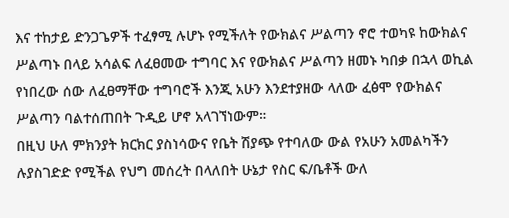እና ተከታይ ድንጋጌዎች ተፈፃሚ ሉሆኑ የሚችለት የውክልና ሥልጣን ኖሮ ተወካዩ ከውክልና ሥልጣኑ በላይ አሳልፍ ለፈፀመው ተግባር እና የውክልና ሥልጣን ዘመኑ ካበቃ በኋላ ወኪል የነበረው ሰው ለፈፀማቸው ተግባሮች እንጂ አሁን እንደተያዘው ላለው ፈፅሞ የውክልና ሥልጣን ባልተሰጠበት ጉዲይ ሆኖ አላገኘነውም።
በዚህ ሁለ ምክንያት ክርክር ያስነሳውና የቤት ሽያጭ የተባለው ውል የአሁን አመልካችን ሉያስገድድ የሚችል የህግ መሰረት በላለበት ሁኔታ የስር ፍ/ቤቶች ውለ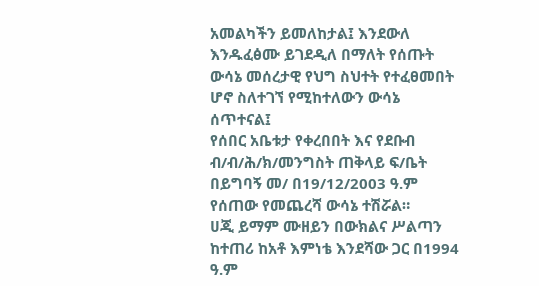አመልካችን ይመለከታል፤ እንደውለ እንዱፈፅሙ ይገደዲለ በማለት የሰጡት ውሳኔ መሰረታዊ የህግ ስህተት የተፈፀመበት ሆኖ ስለተገኘ የሚከተለውን ውሳኔ ሰጥተናል፤
የሰበር አቤቱታ የቀረበበት እና የደቡብ ብ/ብ/ሕ/ክ/መንግስት ጠቅላይ ፍ/ቤት በይግባኝ መ/ በ19/12/2003 ዓ.ም የሰጠው የመጨረሻ ውሳኔ ተሽሯል።
ሀጂ ይማም ሙዘይን በውክልና ሥልጣን ከተጠሪ ከአቶ እምነቴ እንደሻው ጋር በ1994 ዓ.ም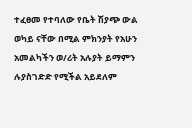ተፈፀመ የተባለው የቤት ሽያጭ ውል ወካይ ናቸው በሚል ምክንያት የአሁን አመልካችን ወ/ሪት አሉያት ይማምን ሉያስገድድ የሚችል አይደለም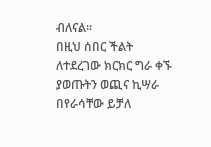ብለናል።
በዚህ ሰበር ችልት ለተደረገው ክርክር ግራ ቀኙ ያወጡትን ወጪና ኪሣራ በየራሳቸው ይቻለ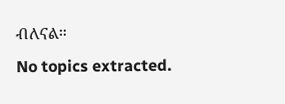ብለናል።
No topics extracted.